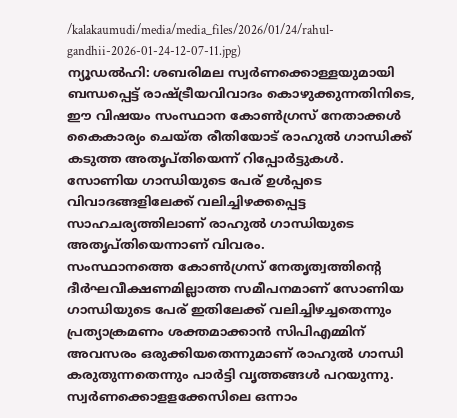/kalakaumudi/media/media_files/2026/01/24/rahul-gandhii-2026-01-24-12-07-11.jpg)
ന്യൂഡൽഹി: ശബരിമല സ്വർണക്കൊള്ളയുമായി ബന്ധപ്പെട്ട് രാഷ്ട്രീയവിവാദം കൊഴുക്കുന്നതിനിടെ, ഈ വിഷയം സംസ്ഥാന കോൺഗ്രസ് നേതാക്കൾ കൈകാര്യം ചെയ്ത രീതിയോട് രാഹുൽ ഗാന്ധിക്ക് കടുത്ത അതൃപ്തിയെന്ന് റിപ്പോർട്ടുകൾ. സോണിയ ഗാന്ധിയുടെ പേര് ഉൾപ്പടെ വിവാദങ്ങളിലേക്ക് വലിച്ചിഴക്കപ്പെട്ട സാഹചര്യത്തിലാണ് രാഹുൽ ഗാന്ധിയുടെ അതൃപ്തിയെന്നാണ് വിവരം.
സംസ്ഥാനത്തെ കോൺഗ്രസ് നേതൃത്വത്തിന്റെ ദീർഘവീക്ഷണമില്ലാത്ത സമീപനമാണ് സോണിയ ഗാന്ധിയുടെ പേര് ഇതിലേക്ക് വലിച്ചിഴച്ചതെന്നും പ്രത്യാക്രമണം ശക്തമാക്കാൻ സിപിഎമ്മിന് അവസരം ഒരുക്കിയതെന്നുമാണ് രാഹുൽ ഗാന്ധി കരുതുന്നതെന്നും പാർട്ടി വൃത്തങ്ങൾ പറയുന്നു. സ്വർണക്കൊളളക്കേസിലെ ഒന്നാം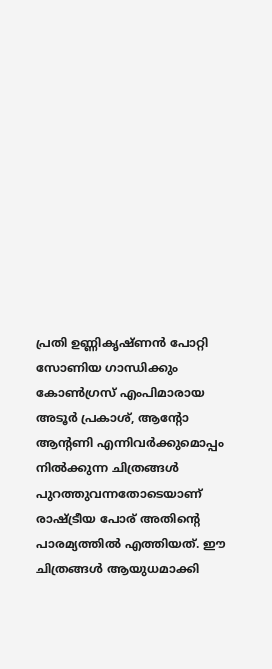പ്രതി ഉണ്ണികൃഷ്ണൻ പോറ്റി സോണിയ ഗാന്ധിക്കും കോൺഗ്രസ് എംപിമാരായ അടൂർ പ്രകാശ്, ആന്റോ ആന്റണി എന്നിവർക്കുമൊപ്പം നിൽക്കുന്ന ചിത്രങ്ങൾ പുറത്തുവന്നതോടെയാണ് രാഷ്ട്രീയ പോര് അതിന്റെ പാരമ്യത്തിൽ എത്തിയത്. ഈ ചിത്രങ്ങൾ ആയുധമാക്കി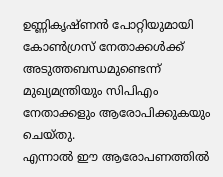ഉണ്ണികൃഷ്ണൻ പോറ്റിയുമായി കോൺഗ്രസ് നേതാക്കൾക്ക് അടുത്തബന്ധമുണ്ടെന്ന് മുഖ്യമന്ത്രിയും സിപിഎം നേതാക്കളും ആരോപിക്കുകയും ചെയ്തു.
എന്നാൽ ഈ ആരോപണത്തിൽ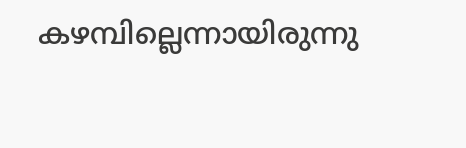കഴമ്പില്ലെന്നായിരുന്നു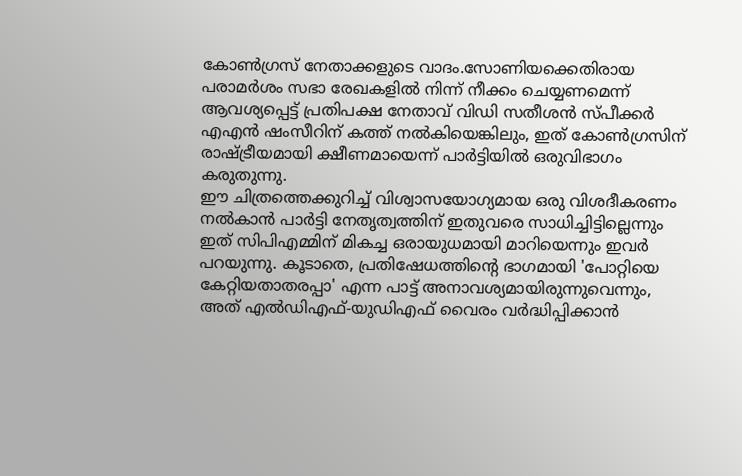കോൺഗ്രസ് നേതാക്കളുടെ വാദം.സോണിയക്കെതിരായ പരാമർശം സഭാ രേഖകളിൽ നിന്ന് നീക്കം ചെയ്യണമെന്ന് ആവശ്യപ്പെട്ട് പ്രതിപക്ഷ നേതാവ് വിഡി സതീശൻ സ്പീക്കർ എഎൻ ഷംസീറിന് കത്ത് നൽകിയെങ്കിലും, ഇത് കോൺഗ്രസിന് രാഷ്ട്രീയമായി ക്ഷീണമായെന്ന് പാർട്ടിയിൽ ഒരുവിഭാഗം കരുതുന്നു.
ഈ ചിത്രത്തെക്കുറിച്ച് വിശ്വാസയോഗ്യമായ ഒരു വിശദീകരണം നൽകാൻ പാർട്ടി നേതൃത്വത്തിന് ഇതുവരെ സാധിച്ചിട്ടില്ലെന്നും ഇത് സിപിഎമ്മിന് മികച്ച ഒരായുധമായി മാറിയെന്നും ഇവർ പറയുന്നു. കൂടാതെ, പ്രതിഷേധത്തിന്റെ ഭാഗമായി 'പോറ്റിയെ കേറ്റിയതാതരപ്പാ' എന്ന പാട്ട് അനാവശ്യമായിരുന്നുവെന്നും, അത് എൽഡിഎഫ്-യുഡിഎഫ് വൈരം വർദ്ധിപ്പിക്കാൻ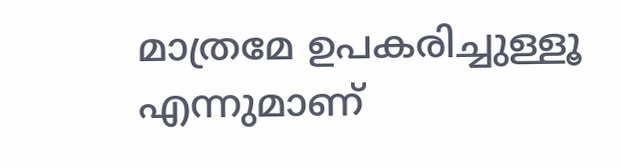മാത്രമേ ഉപകരിച്ചുള്ളൂ എന്നുമാണ്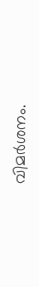വിമർശനം.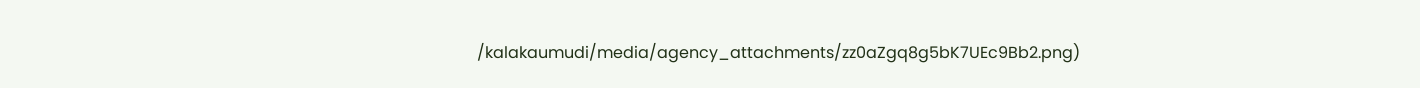/kalakaumudi/media/agency_attachments/zz0aZgq8g5bK7UEc9Bb2.png)